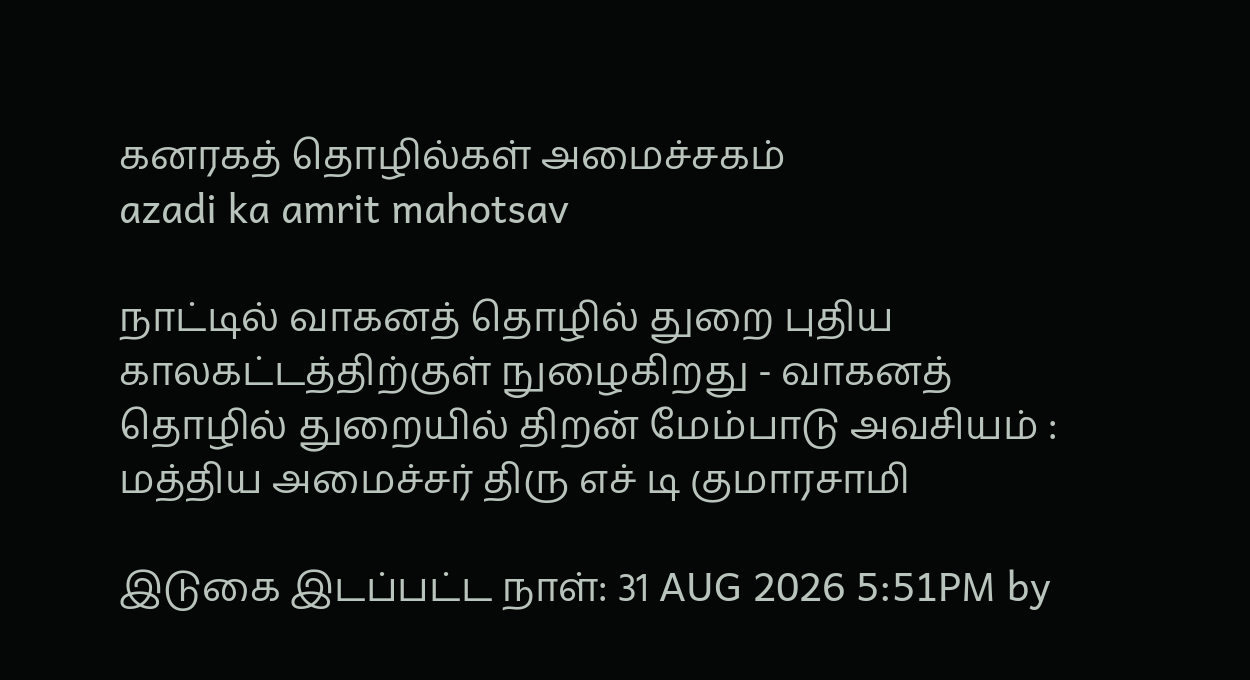கனரகத் தொழில்கள் அமைச்சகம்
azadi ka amrit mahotsav

நாட்டில் வாகனத் தொழில் துறை புதிய காலகட்டத்திற்குள் நுழைகிறது - வாகனத் தொழில் துறையில் திறன் மேம்பாடு அவசியம் : மத்திய அமைச்சர் திரு எச் டி குமாரசாமி

இடுகை இடப்பட்ட நாள்: 31 AUG 2026 5:51PM by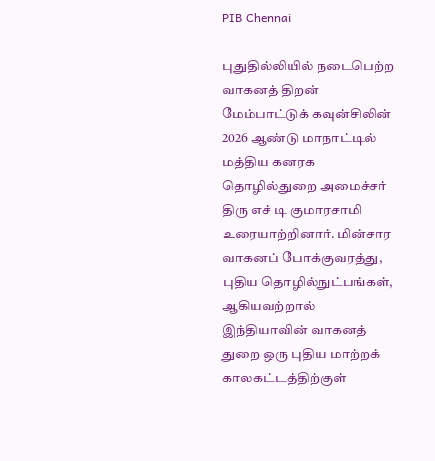PIB Chennai

புதுதில்லியில் நடைபெற்ற வாகனத் திறன் மேம்பாட்டுக் கவுன்சிலின் 2026 ஆண்டு மாநாட்டில் மத்திய கனரக தொழில்துறை அமைச்சர் திரு எச் டி குமாரசாமி உரையாற்றினார். மின்சார வாகனப் போக்குவரத்து, புதிய தொழில்நுட்பங்கள், ஆகியவற்றால் இந்தியாவின் வாகனத் துறை ஒரு புதிய மாற்றக் காலகட்டத்திற்குள்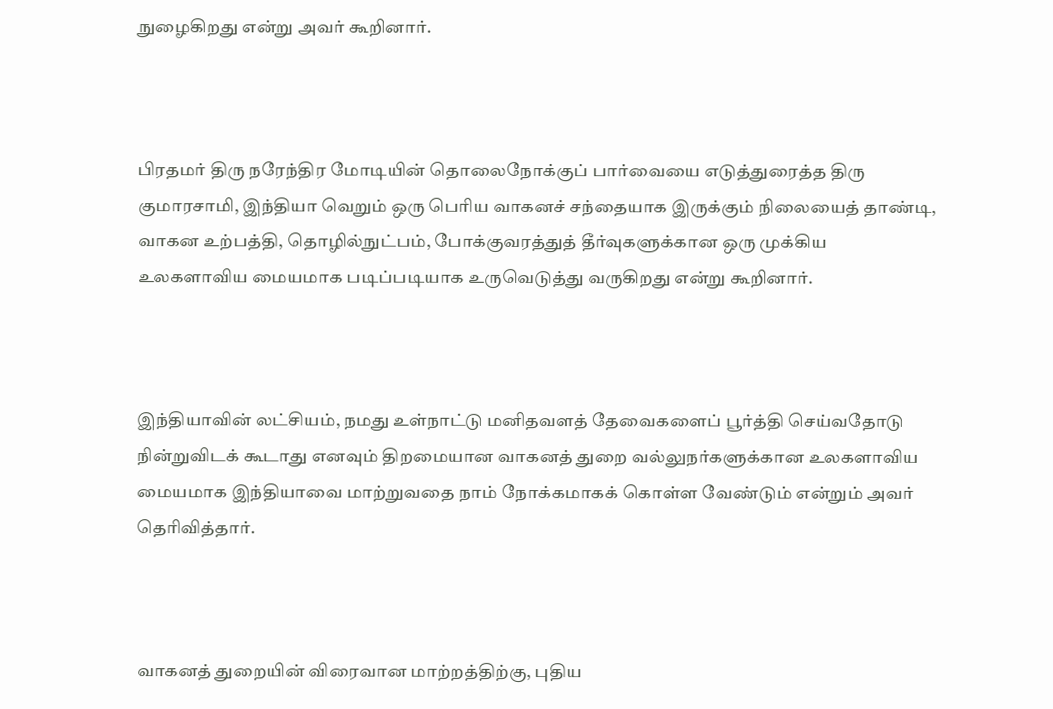நுழைகிறது என்று அவர் கூறினார்.



பிரதமர் திரு நரேந்திர மோடியின் தொலைநோக்குப் பார்வையை எடுத்துரைத்த திரு குமாரசாமி, இந்தியா வெறும் ஒரு பெரிய வாகனச் சந்தையாக இருக்கும் நிலையைத் தாண்டி, வாகன உற்பத்தி, தொழில்நுட்பம், போக்குவரத்துத் தீர்வுகளுக்கான ஒரு முக்கிய உலகளாவிய மையமாக படிப்படியாக உருவெடுத்து வருகிறது என்று கூறினார்.



இந்தியாவின் லட்சியம், நமது உள்நாட்டு மனிதவளத் தேவைகளைப் பூர்த்தி செய்வதோடு நின்றுவிடக் கூடாது எனவும் திறமையான வாகனத் துறை வல்லுநர்களுக்கான உலகளாவிய மையமாக இந்தியாவை மாற்றுவதை நாம் நோக்கமாகக் கொள்ள வேண்டும் என்றும் அவர் தெரிவித்தார்.



வாகனத் துறையின் விரைவான மாற்றத்திற்கு, புதிய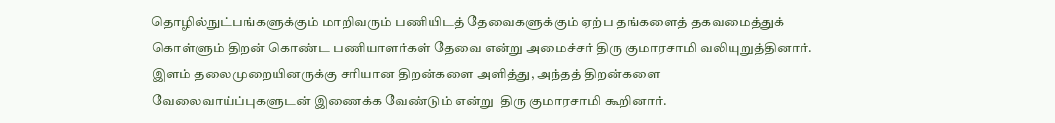தொழில்நுட்பங்களுக்கும் மாறிவரும் பணியிடத் தேவைகளுக்கும் ஏற்ப தங்களைத் தகவமைத்துக் கொள்ளும் திறன் கொண்ட பணியாளர்கள் தேவை என்று அமைச்சர் திரு குமாரசாமி வலியுறுத்தினார். இளம் தலைமுறையினருக்கு சரியான திறன்களை அளித்து, அந்தத் திறன்களை வேலைவாய்ப்புகளுடன் இணைக்க வேண்டும் என்று  திரு குமாரசாமி கூறினார்.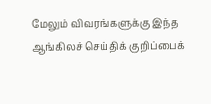மேலும் விவரங்களுக்கு இந்த ஆங்கிலச் செய்திக் குறிப்பைக்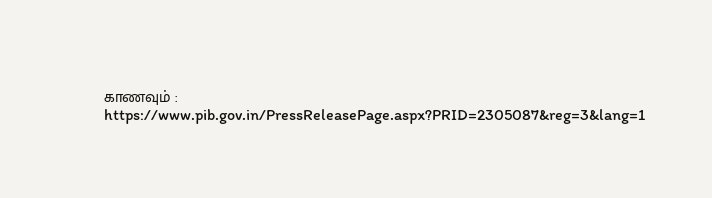காணவும் : https://www.pib.gov.in/PressReleasePage.aspx?PRID=2305087&reg=3&lang=1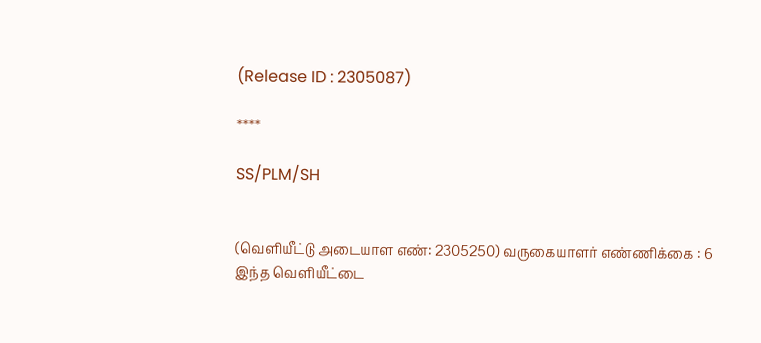(Release ID : 2305087)

****

SS/PLM/SH


(வெளியீட்டு அடையாள எண்: 2305250) வருகையாளர் எண்ணிக்கை : 6
இந்த வெளியீட்டை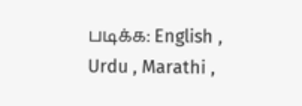படிக்க: English , Urdu , Marathi ,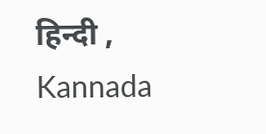हिन्दी , Kannada